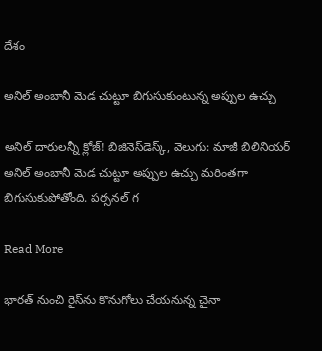దేశం

అనిల్‌‌ అంబానీ మెడ చుట్టూ బిగుసుకుంటున్న అప్పుల ఉచ్చు

అనిల్‌‌ దారులన్నీ క్లోజ్‌‌! బిజినెస్‌‌డెస్క్‌‌, వెలుగు: మాజీ బిలినియర్‌‌‌‌ అనిల్‌‌ అంబానీ మెడ చుట్టూ అప్పుల ఉచ్చు మరింతగా బిగుసుకుపోతోంది. పర్సనల్‌‌ గ

Read More

భారత్ నుంచి రైస్‌‌ను కొనుగోలు చేయనున్న చైనా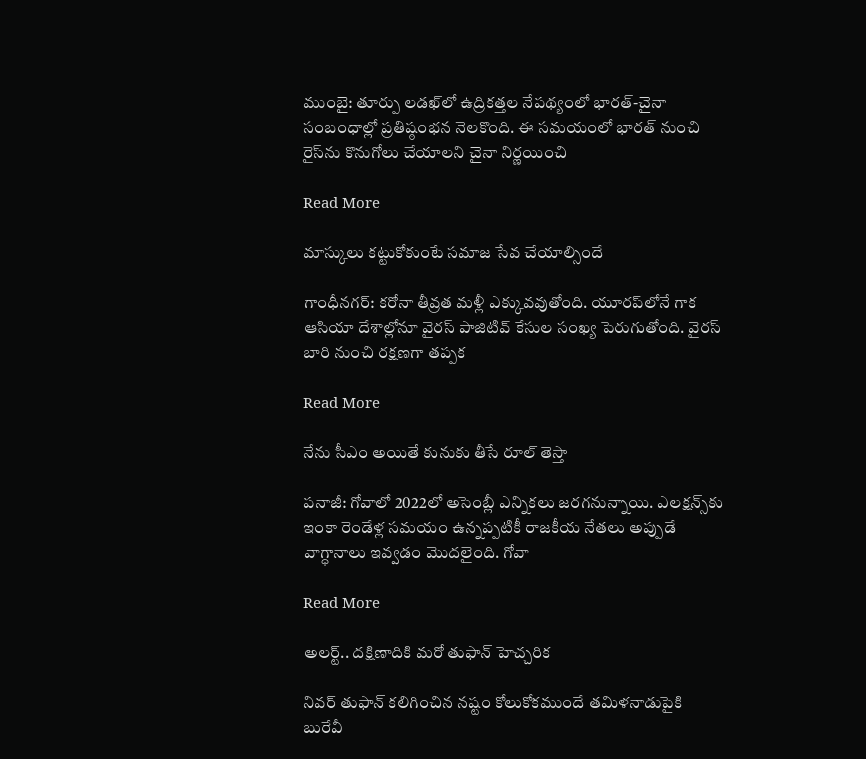ముంబై: తూర్పు లడఖ్‌‌లో ఉద్రికత్తల నేపథ్యంలో భారత్-చైనా సంబంధాల్లో ప్రతిష్ఠంభన నెలకొంది. ఈ సమయంలో భారత్ నుంచి రైస్‌‌ను కొనుగోలు చేయాలని చైనా నిర్ణయించి

Read More

మాస్కులు కట్టుకోకుంటే సమాజ సేవ చేయాల్సిందే

గాంధీనగర్: కరోనా తీవ్రత మళ్లీ ఎక్కువవుతోంది. యూరప్‌‌లోనే గాక ఆసియా దేశాల్లోనూ వైరస్ పాజిటివ్‌‌ కేసుల సంఖ్య పెరుగుతోంది. వైరస్ బారి నుంచి రక్షణగా తప్పక

Read More

నేను సీఎం అయితే కునుకు తీసే రూల్ తెస్తా

పనాజీ: గోవాలో 2022లో అసెంబ్లీ ఎన్నికలు జరగనున్నాయి. ఎలక్షన్స్‌‌కు ఇంకా రెండేళ్ల సమయం ఉన్నప్పటికీ రాజకీయ నేతలు అప్పుడే వాగ్ధానాలు ఇవ్వడం మొదలైంది. గోవా

Read More

అలర్ట్.. దక్షిణాదికి మరో తుఫాన్ హెచ్చరిక

నివర్ తుఫాన్ కలిగించిన నష్టం కోలుకోకముందే తమిళనాడుపైకి బురేవీ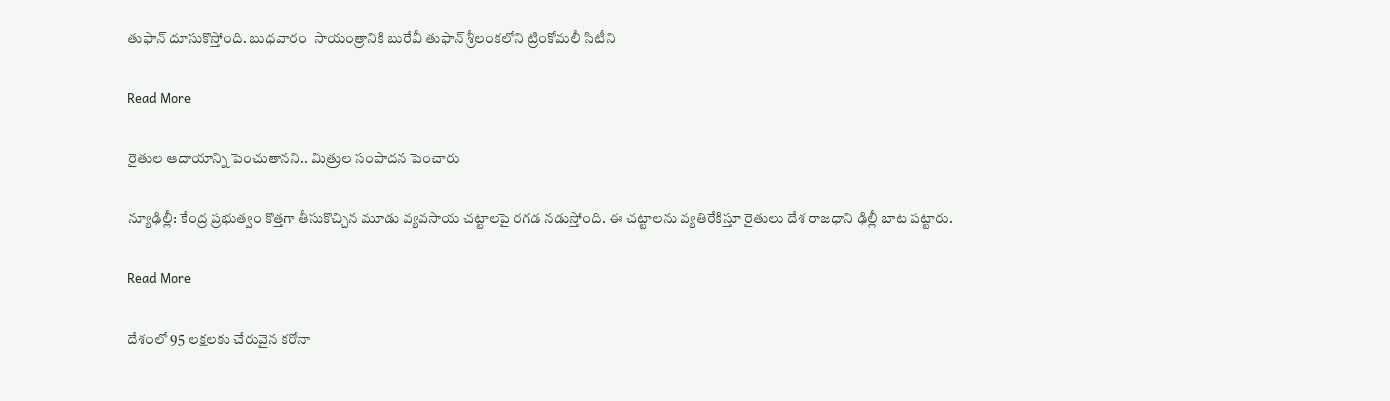తుఫాన్ దూసుకొస్తోంది. బుధవారం  సాయంత్రానికి బురేవీ తుఫాన్ శ్రీలంకలోని ట్రింకోమలీ సిటీని

Read More

రైతుల ఆదాయాన్ని పెంచుతానని.. మిత్రుల సంపాదన పెంచారు

న్యూఢిల్లీ: కేంద్ర ప్రభుత్వం కొత్తగా తీసుకొచ్చిన మూడు వ్యవసాయ చట్టాలపై రగడ నడుస్తోంది. ఈ చట్టాలను వ్యతిరేకిస్తూ రైతులు దేశ రాజధాని ఢిల్లీ బాట పట్టారు.

Read More

దేశంలో 95 లక్షలకు చేరువైన కరోనా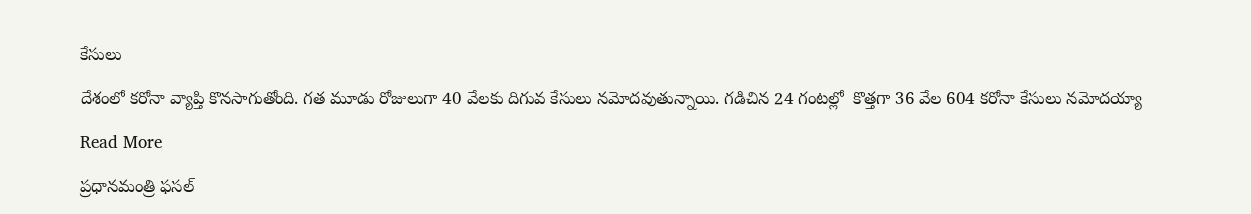కేసులు

దేశంలో కరోనా వ్యాప్తి కొనసాగుతోంది. గత మూడు రోజులుగా 40 వేలకు దిగువ కేసులు నమోదవుతున్నాయి. గడిచిన 24 గంటల్లో  కొత్తగా 36 వేల 604 కరోనా కేసులు నమోదయ్యా

Read More

ప్రధానమంత్రి ఫసల్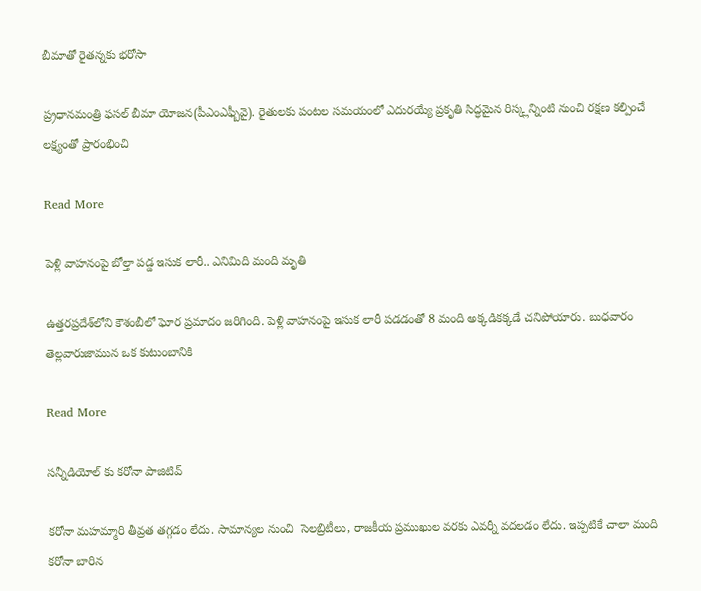బీమాతో రైతన్నకు భరోసా

ప్ర్రధానమంత్రి ఫసల్ బీమా యోజన(పీఎంఎఫ్బీవై). రైతులకు పంటల సమయంలో ఎదురయ్యే ప్రకృతి సిద్ధమైన రిస్క్లన్నింటి నుంచి రక్షణ కల్పించే లక్ష్యంతో ప్రారంభించి

Read More

పెళ్లి వాహనంపై బోల్తా పడ్డ ఇసుక లారీ.. ఎనిమిది మంది మృతి

ఉత్తరప్రదేశ్‌లోని కౌశంబీలో ఘోర ప్రమాదం జరిగింది. పెళ్లి వాహనంపై ఇసుక లారీ పడడంతో 8 మంది అక్కడికక్కడే చనిపోయారు. బుధవారం తెల్లవారుజామున ఒక కుటుంబానికి

Read More

సన్నీడియోల్ కు కరోనా పాజిటివ్

కరోనా మహమ్మారి తీవ్రత తగ్గడం లేదు. సామాన్యల నుంచి  సెలబ్రిటీలు, రాజకీయ ప్రముఖుల వరకు ఎవర్నీ వదలడం లేదు. ఇప్పటికే చాలా మంది కరోనా బారిన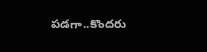పడగా..కొందరు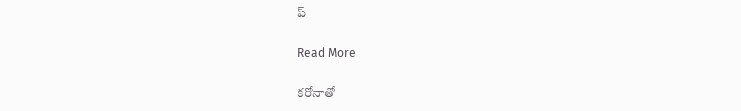ప్

Read More

కరోనాతో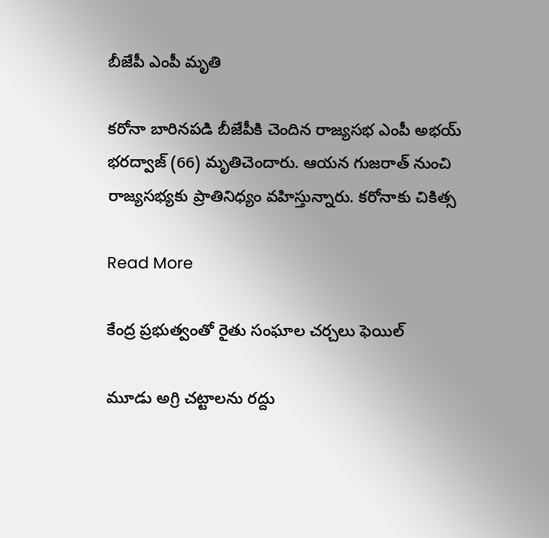బీజేపీ ఎంపీ మృతి

కరోనా బారినపడి బీజేపీకి చెందిన రాజ్యసభ ఎంపీ అభయ్ భరద్వాజ్ (66) మృతిచెందారు. ఆయన గుజరాత్ నుంచి రాజ్యసభ్యకు ప్రాతినిధ్యం వహిస్తున్నారు. కరోనాకు చికిత్స

Read More

కేంద్ర ప్రభుత్వంతో రైతు సంఘాల చర్చలు ఫెయిల్

మూడు అగ్రి చట్టాలను రద్దు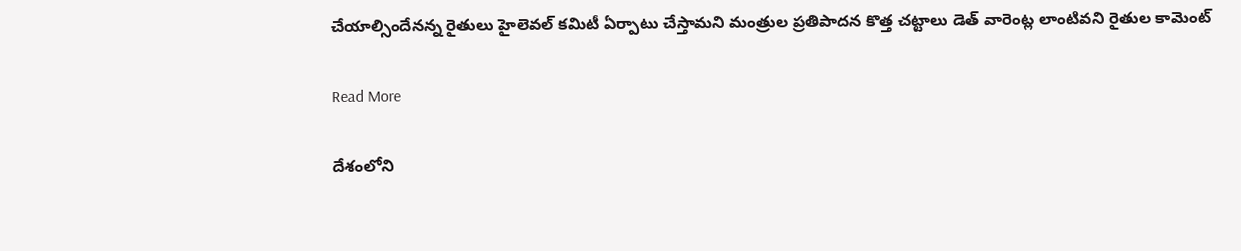చేయాల్సిందేనన్న రైతులు హైలెవల్ కమిటీ ఏర్పాటు చేస్తామని మంత్రుల ప్రతిపాదన కొత్త చట్టాలు డెత్ వారెంట్ల లాంటివని రైతుల కామెంట్

Read More

దేశంలోని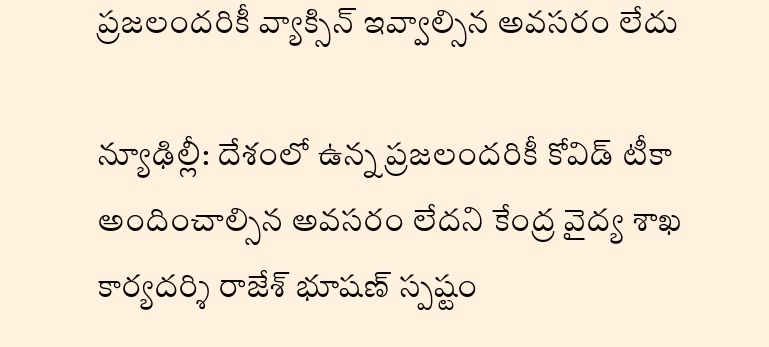ప్ర‌జ‌లంద‌రికీ వ్యాక్సిన్ ఇవ్వాల్సిన అవ‌స‌రం లేదు

న్యూఢిల్లీ: దేశంలో ఉన్న‌ ప్రజలందరికీ కోవిడ్ టీకా అందించాల్సిన అవసరం లేదని కేంద్ర వైద్య శాఖ కార్యదర్శి రాజేశ్ భూషణ్ స్పష్టం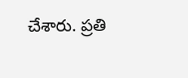చేశారు. ప్రతి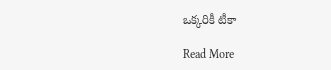ఒక్కరికీ టీకా

Read More